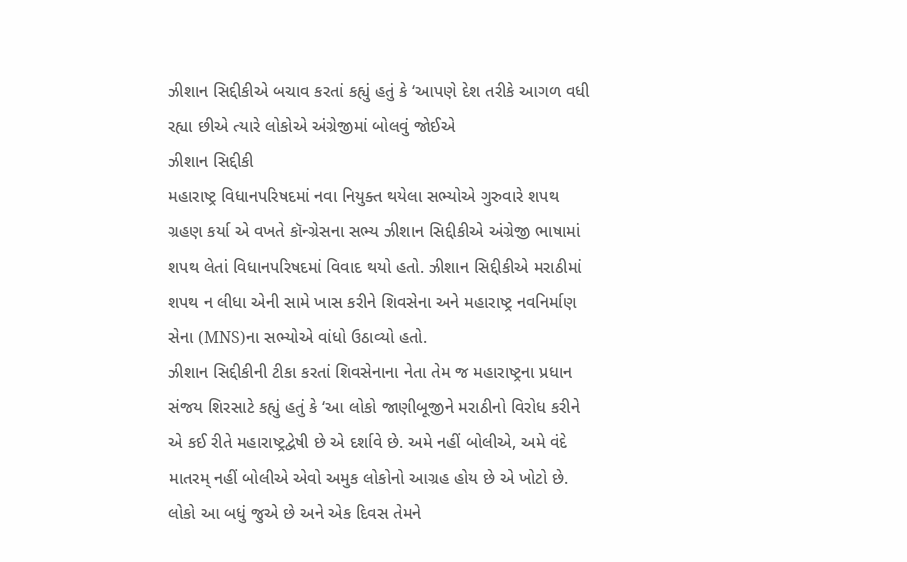ઝીશાન સિદ્દીકીએ બચાવ કરતાં કહ્યું હતું કે ‘આપણે દેશ તરીકે આગળ વધી રહ્યા છીએ ત્યારે લોકોએ અંગ્રેજીમાં બોલવું જોઈએ
ઝીશાન સિદ્દીકી
મહારાષ્ટ્ર વિધાનપરિષદમાં નવા નિયુક્ત થયેલા સભ્યોએ ગુરુવારે શપથ ગ્રહણ કર્યા એ વખતે કૉન્ગ્રેસના સભ્ય ઝીશાન સિદ્દીકીએ અંગ્રેજી ભાષામાં શપથ લેતાં વિધાનપરિષદમાં વિવાદ થયો હતો. ઝીશાન સિદ્દીકીએ મરાઠીમાં શપથ ન લીધા એની સામે ખાસ કરીને શિવસેના અને મહારાષ્ટ્ર નવનિર્માણ સેના (MNS)ના સભ્યોએ વાંધો ઉઠાવ્યો હતો.
ઝીશાન સિદ્દીકીની ટીકા કરતાં શિવસેનાના નેતા તેમ જ મહારાષ્ટ્રના પ્રધાન સંજય શિરસાટે કહ્યું હતું કે ‘આ લોકો જાણીબૂજીને મરાઠીનો વિરોધ કરીને એ કઈ રીતે મહારાષ્ટ્રદ્વેષી છે એ દર્શાવે છે. અમે નહીં બોલીએ, અમે વંદે માતરમ્ નહીં બોલીએ એવો અમુક લોકોનો આગ્રહ હોય છે એ ખોટો છે. લોકો આ બધું જુએ છે અને એક દિવસ તેમને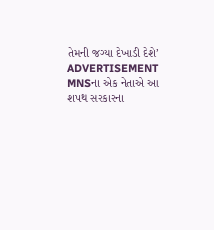તેમની જગ્યા દેખાડી દેશે’
ADVERTISEMENT
MNSના એક નેતાએ આ શપથ સરકારના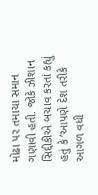મોઢા પર તમાચા સમાન ગણાવી હતી. જોકે ઝીશાન સિદ્દીકીએ બચાવ કરતાં કહ્યું હતું કે ‘આપણે દેશ તરીકે આગળ વધી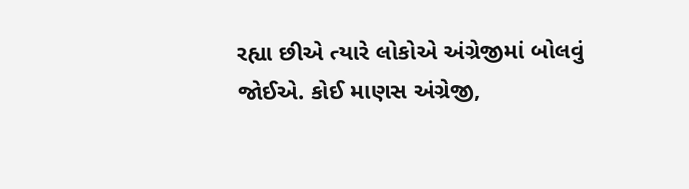રહ્યા છીએ ત્યારે લોકોએ અંગ્રેજીમાં બોલવું જોઈએ. કોઈ માણસ અંગ્રેજી,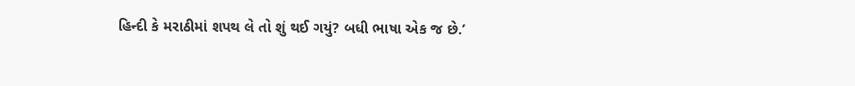હિન્દી કે મરાઠીમાં શપથ લે તો શું થઈ ગયું? બધી ભાષા એક જ છે.’